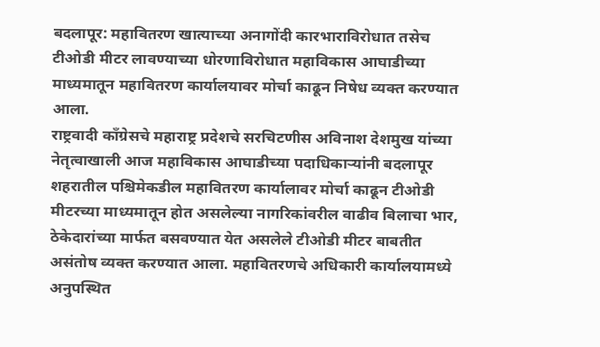बदलापूर: महावितरण खात्याच्या अनागोंदी कारभाराविरोधात तसेच टीओडी मीटर लावण्याच्या धोरणाविरोधात महाविकास आघाडीच्या माध्यमातून महावितरण कार्यालयावर मोर्चा काढून निषेध व्यक्त करण्यात आला.
राष्ट्रवादी काँग्रेसचे महाराष्ट्र प्रदेशचे सरचिटणीस अविनाश देशमुख यांच्या नेतृत्वाखाली आज महाविकास आघाडीच्या पदाधिकाऱ्यांनी बदलापूर शहरातील पश्चिमेकडील महावितरण कार्यालावर मोर्चा काढून टीओडी मीटरच्या माध्यमातून होत असलेल्या नागरिकांवरील वाढीव बिलाचा भार, ठेकेदारांच्या मार्फत बसवण्यात येत असलेले टीओडी मीटर बाबतीत असंतोष व्यक्त करण्यात आला. महावितरणचे अधिकारी कार्यालयामध्ये अनुपस्थित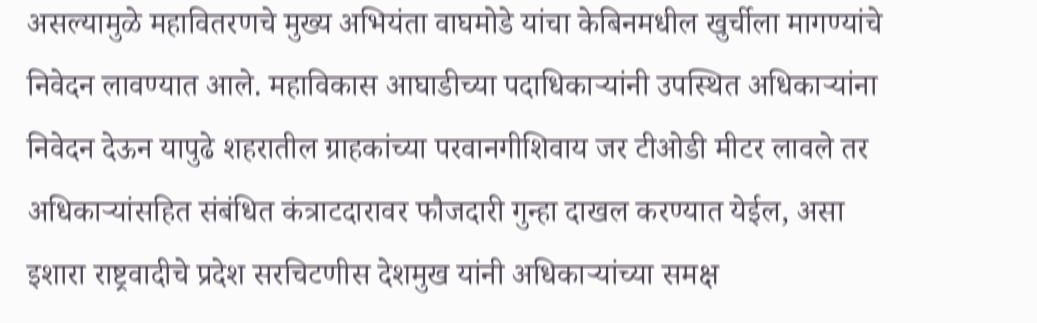असल्यामुळे महावितरणचे मुख्य अभियंता वाघमोडे यांचा केबिनमधील खुर्चीला मागण्यांचे निवेदन लावण्यात आले. महाविकास आघाडीच्या पदाधिकाऱ्यांनी उपस्थित अधिकाऱ्यांना निवेदन देऊन यापुढे शहरातील ग्राहकांच्या परवानगीशिवाय जर टीओडी मीटर लावले तर अधिकाऱ्यांसहित संबंधित कंत्राटदारावर फौजदारी गुन्हा दाखल करण्यात येईल, असा इशारा राष्ट्रवादीचे प्रदेश सरचिटणीस देशमुख यांनी अधिकाऱ्यांच्या समक्ष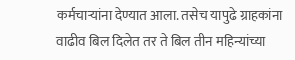कर्मचाऱ्यांना देण्यात आला. तसेच यापुढे ग्राहकांना वाढीव बिल दिलेत तर ते बिल तीन महिन्यांच्या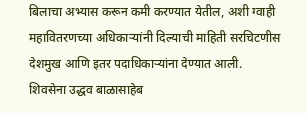बिलाचा अभ्यास करून कमी करण्यात येतील, अशी ग्वाही महावितरणच्या अधिकाऱ्यांनी दिल्याची माहिती सरचिटणीस देशमुख आणि इतर पदाधिकाऱ्यांना देण्यात आली.
शिवसेना उद्धव बाळासाहेब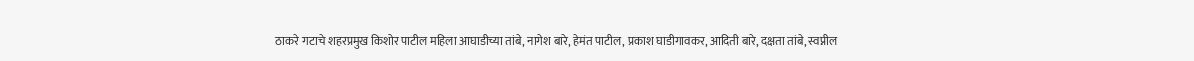ठाकरे गटाचे शहरप्रमुख किशोर पाटील महिला आघाडीच्या तांबे, नागेश बारे, हेमंत पाटील, प्रकाश घाडीगावकर, आदिती बारे, दक्षता तांबे, स्वप्नील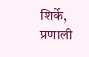शिर्के, प्रणाली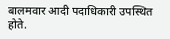बालमवार आदी पदाधिकारी उपस्थित होते.